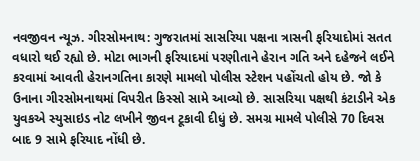નવજીવન ન્યૂઝ. ગીરસોમનાથ: ગુજરાતમાં સાસરિયા પક્ષના ત્રાસની ફરિયાદોમાં સતત વધારો થઈ રહ્યો છે. મોટા ભાગની ફરિયાદમાં પરણીતાને હેરાન ગતિ અને દહેજને લઈને કરવામાં આવતી હેરાનગતિના કારણે મામલો પોલીસ સ્ટેશન પહોંચતો હોય છે. જો કે ઉનાના ગીરસોમનાથમાં વિપરીત કિસ્સો સામે આવ્યો છે. સાસરિયા પક્ષથી કંટાડીને એક યુવકએ સ્યુસાઇડ નોટ લખીને જીવન ટૂકાવી દીધું છે. સમગ્ર મામલે પોલીસે 70 દિવસ બાદ 9 સામે ફરિયાદ નોંધી છે.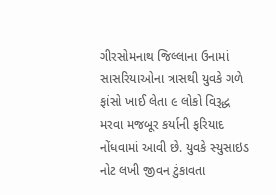ગીરસોમનાથ જિલ્લાના ઉનામાં સાસરિયાઓના ત્રાસથી યુવકે ગળે ફાંસો ખાઈ લેતા ૯ લોકો વિરૂદ્ધ મરવા મજબૂર કર્યાની ફરિયાદ નોંધવામાં આવી છે. યુવકે સ્યુસાઇડ નોટ લખી જીવન ટુંકાવતા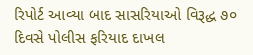રિપોર્ટ આવ્યા બાદ સાસરિયાઓ વિરૂદ્ધ ૭૦ દિવસે પોલીસ ફરિયાદ દાખલ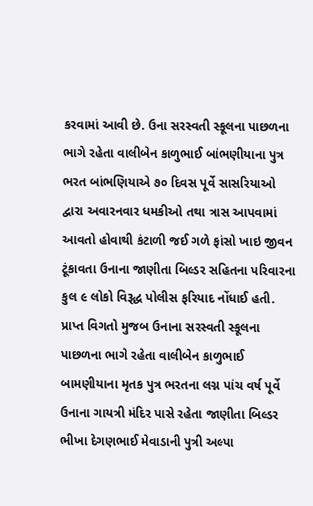કરવામાં આવી છે. ઉના સરસ્વતી સ્કૂલના પાછળના ભાગે રહેતા વાલીબેન કાળુભાઈ બાંભણીયાના પુત્ર ભરત બાંભણિયાએ ૭૦ દિવસ પૂર્વે સાસરિયાઓ દ્વારા અવારનવાર ધમકીઓ તથા ત્રાસ આપવામાં આવતો હોવાથી કંટાળી જઈ ગળે ફાંસો ખાઇ જીવન ટૂંકાવતા ઉનાના જાણીતા બિલ્ડર સહિતના પરિવારના કુલ ૯ લોકો વિરૂદ્ધ પોલીસ ફરિયાદ નોંધાઈ હતી.
પ્રાપ્ત વિગતો મુજબ ઉનાના સરસ્વતી સ્કૂલના પાછળના ભાગે રહેતા વાલીબેન કાળુભાઈ બામણીયાના મૃતક પુત્ર ભરતના લગ્ન પાંચ વર્ષ પૂર્વે ઉનાના ગાયત્રી મંદિર પાસે રહેતા જાણીતા બિલ્ડર ભીખા દેગણભાઈ મેવાડાની પુત્રી અલ્પા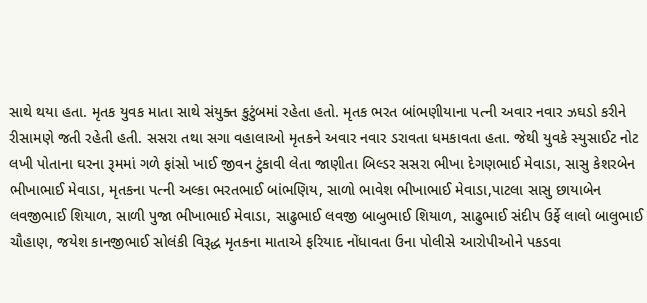સાથે થયા હતા. મૃતક યુવક માતા સાથે સંયુક્ત કુટુંબમાં રહેતા હતો. મૃતક ભરત બાંભણીયાના પત્ની અવાર નવાર ઝઘડો કરીને રીસામણે જતી રહેતી હતી. સસરા તથા સગા વહાલાઓ મૃતકને અવાર નવાર ડરાવતા ધમકાવતા હતા. જેથી યુવકે સ્યુસાઈટ નોટ લખી પોતાના ઘરના રૂમમાં ગળે ફાંસો ખાઈ જીવન ટુંકાવી લેતા જાણીતા બિલ્ડર સસરા ભીખા દેગણભાઈ મેવાડા, સાસુ કેશરબેન ભીખાભાઈ મેવાડા, મૃતકના પત્ની અલ્કા ભરતભાઈ બાંભણિય, સાળો ભાવેશ ભીખાભાઈ મેવાડા,પાટલા સાસુ છાયાબેન લવજીભાઈ શિયાળ, સાળી પુજા ભીખાભાઈ મેવાડા, સાઢુભાઈ લવજી બાબુભાઈ શિયાળ, સાઢુભાઈ સંદીપ ઉર્ફે લાલો બાલુભાઈ ચૌહાણ, જયેશ કાનજીભાઈ સોલંકી વિરૂદ્ધ મૃતકના માતાએ ફરિયાદ નોંધાવતા ઉના પોલીસે આરોપીઓને પકડવા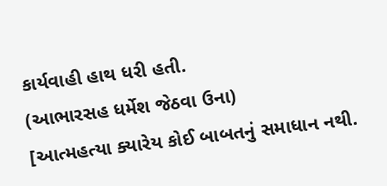કાર્યવાહી હાથ ધરી હતી.
(આભારસહ ધર્મેશ જેઠવા ઉના)
[આત્મહત્યા ક્યારેય કોઈ બાબતનું સમાધાન નથી.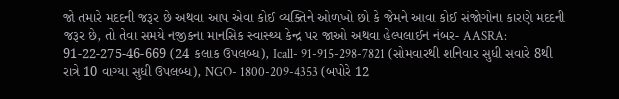જો તમારે મદદની જરૂર છે અથવા આપ એવા કોઈ વ્યક્તિને ઓળખો છો કે જેમને આવા કોઈ સંજોગોના કારણે મદદની જરૂર છે, તો તેવા સમયે નજીકના માનસિક સ્વાસ્થ્ય કેન્દ્ર પર જાઓ અથવા હેલ્પલાઈન નંબર- AASRA: 91-22-275-46-669 (24 કલાક ઉપલબ્ધ), Icall- 91-915-298-7821 (સોમવારથી શનિવાર સુધી સવારે 8થી રાત્રે 10 વાગ્યા સુધી ઉપલબ્ધ), NGO- 1800-209-4353 (બપોરે 12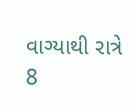વાગ્યાથી રાત્રે 8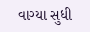વાગ્યા સુધી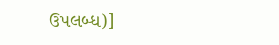ઉપલબ્ધ)]